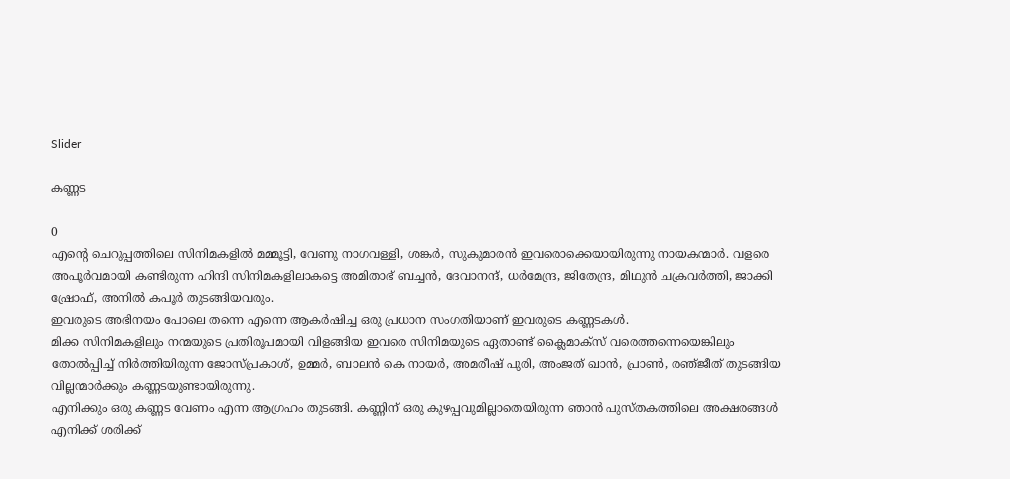Slider

കണ്ണട

0
എന്റെ ചെറുപ്പത്തിലെ സിനിമകളിൽ മമ്മൂട്ടി, വേണു നാഗവള്ളി, ശങ്കർ, സുകുമാരൻ ഇവരൊക്കെയായിരുന്നു നായകന്മാർ. വളരെ അപൂർവമായി കണ്ടിരുന്ന ഹിന്ദി സിനിമകളിലാകട്ടെ അമിതാഭ് ബച്ചൻ, ദേവാനന്ദ്, ധർമേന്ദ്ര, ജിതേന്ദ്ര, മിഥുൻ ചക്രവർത്തി, ജാക്കി ഷ്രോഫ്, അനിൽ കപൂർ തുടങ്ങിയവരും.
ഇവരുടെ അഭിനയം പോലെ തന്നെ എന്നെ ആകർഷിച്ച ഒരു പ്രധാന സംഗതിയാണ് ഇവരുടെ കണ്ണടകൾ.
മിക്ക സിനിമകളിലും നന്മയുടെ പ്രതിരൂപമായി വിളങ്ങിയ ഇവരെ സിനിമയുടെ ഏതാണ്ട് ക്ലൈമാക്‌സ് വരെത്തന്നെയെങ്കിലും തോൽപ്പിച്ച് നിർത്തിയിരുന്ന ജോസ്‌പ്രകാശ്, ഉമ്മർ, ബാലൻ കെ നായർ, അമരീഷ് പുരി, അംജത് ഖാൻ, പ്രാൺ, രഞ്‌ജീത് തുടങ്ങിയ വില്ലന്മാർക്കും കണ്ണടയുണ്ടായിരുന്നു.
എനിക്കും ഒരു കണ്ണട വേണം എന്ന ആഗ്രഹം തുടങ്ങി. കണ്ണിന് ഒരു കുഴപ്പവുമില്ലാതെയിരുന്ന ഞാൻ പുസ്തകത്തിലെ അക്ഷരങ്ങൾ എനിക്ക് ശരിക്ക്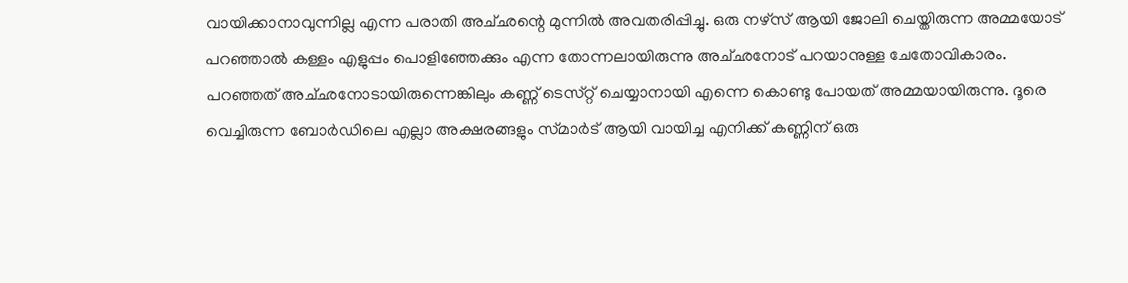വായിക്കാനാവുന്നില്ല എന്ന പരാതി അച്‌ഛന്റെ മുന്നിൽ അവതരിപ്പിച്ചു. ഒരു നഴ്‌സ് ആയി ജോലി ചെയ്തിരുന്ന അമ്മയോട് പറഞ്ഞാൽ കള്ളം എളുപ്പം പൊളിഞ്ഞേക്കും എന്ന തോന്നലായിരുന്നു അച്‌ഛനോട് പറയാനുള്ള ചേതോവികാരം.
പറഞ്ഞത് അച്‌ഛനോടായിരുന്നെങ്കിലും കണ്ണ് ടെസ്‌റ്റ് ചെയ്യാനായി എന്നെ കൊണ്ടു പോയത് അമ്മയായിരുന്നു. ദൂരെ വെച്ചിരുന്ന ബോർഡിലെ എല്ലാ അക്ഷരങ്ങളും സ്‌മാർട് ആയി വായിച്ച എനിക്ക് കണ്ണിന് ഒരു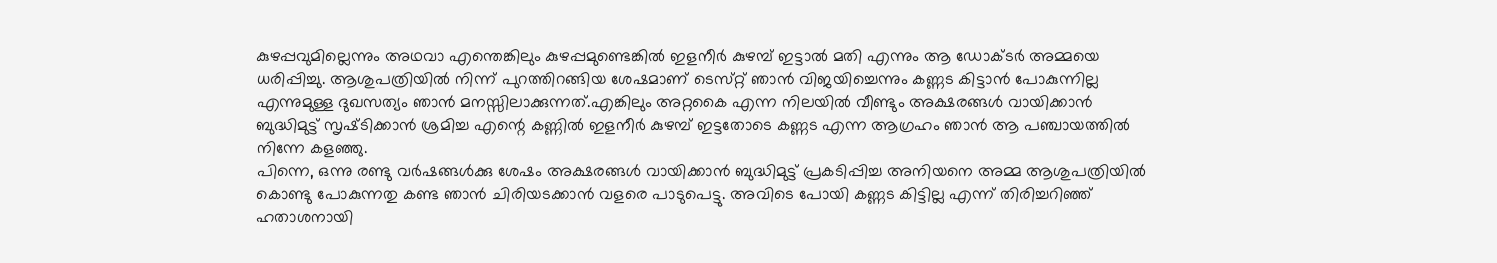കുഴപ്പവുമില്ലെന്നും അഥവാ എന്തെങ്കിലും കുഴപ്പമുണ്ടെങ്കിൽ ഇളനീർ കുഴമ്പ് ഇട്ടാൽ മതി എന്നും ആ ഡോക്‌ടർ അമ്മയെ ധരിപ്പിച്ചു. ആശുപത്രിയിൽ നിന്ന് പുറത്തിറങ്ങിയ ശേഷമാണ് ടെസ്‌റ്റ് ഞാൻ വിജയിച്ചെന്നും കണ്ണട കിട്ടാൻ പോകുന്നില്ല എന്നുമുള്ള ദുഖസത്യം ഞാൻ മനസ്സിലാക്കുന്നത്.എങ്കിലും അറ്റകൈ എന്ന നിലയിൽ വീണ്ടും അക്ഷരങ്ങൾ വായിക്കാൻ ബുദ്ധിമുട്ട് സൃഷ്‌ടിക്കാൻ ശ്രമിച്ച എന്റെ കണ്ണിൽ ഇളനീർ കുഴമ്പ് ഇട്ടതോടെ കണ്ണട എന്ന ആഗ്രഹം ഞാൻ ആ പഞ്ചായത്തിൽ നിന്നേ കളഞ്ഞു.
പിന്നെ, ഒന്നു രണ്ടു വർഷങ്ങൾക്കു ശേഷം അക്ഷരങ്ങൾ വായിക്കാൻ ബുദ്ധിമുട്ട് പ്രകടിപ്പിച്ച അനിയനെ അമ്മ ആശുപത്രിയിൽ കൊണ്ടു പോകുന്നതു കണ്ട ഞാൻ ചിരിയടക്കാൻ വളരെ പാടുപെട്ടു. അവിടെ പോയി കണ്ണട കിട്ടില്ല എന്ന് തിരിച്ചറിഞ്ഞ് ഹതാശനായി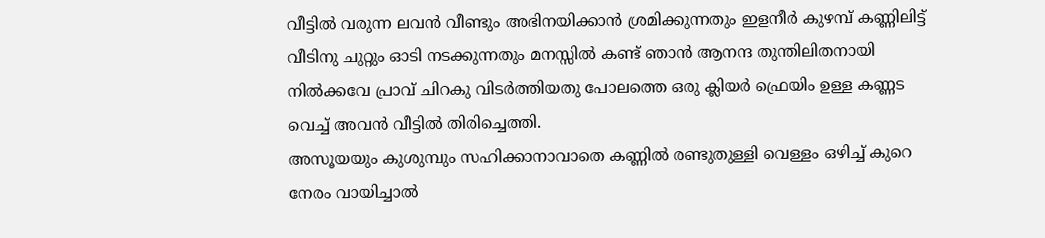വീട്ടിൽ വരുന്ന ലവൻ വീണ്ടും അഭിനയിക്കാൻ ശ്രമിക്കുന്നതും ഇളനീർ കുഴമ്പ് കണ്ണിലിട്ട് വീടിനു ചുറ്റും ഓടി നടക്കുന്നതും മനസ്സിൽ കണ്ട് ഞാൻ ആനന്ദ തുന്തിലിതനായി നിൽക്കവേ പ്രാവ് ചിറകു വിടർത്തിയതു പോലത്തെ ഒരു ക്ലിയർ ഫ്രെയിം ഉള്ള കണ്ണട വെച്ച് അവൻ വീട്ടിൽ തിരിച്ചെത്തി.
അസൂയയും കുശുമ്പും സഹിക്കാനാവാതെ കണ്ണിൽ രണ്ടുതുള്ളി വെള്ളം ഒഴിച്ച് കുറെ നേരം വായിച്ചാൽ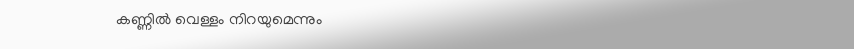കണ്ണിൽ വെള്ളം നിറയുമെന്നും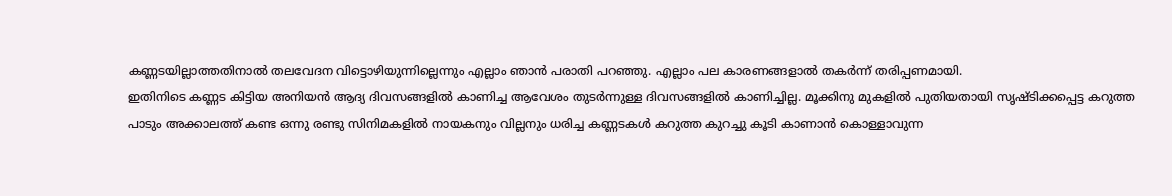കണ്ണടയില്ലാത്തതിനാൽ തലവേദന വിട്ടൊഴിയുന്നില്ലെന്നും എല്ലാം ഞാൻ പരാതി പറഞ്ഞു. എല്ലാം പല കാരണങ്ങളാൽ തകർന്ന് തരിപ്പണമായി.
ഇതിനിടെ കണ്ണട കിട്ടിയ അനിയൻ ആദ്യ ദിവസങ്ങളിൽ കാണിച്ച ആവേശം തുടർന്നുള്ള ദിവസങ്ങളിൽ കാണിച്ചില്ല. മൂക്കിനു മുകളിൽ പുതിയതായി സൃഷ്‌ടിക്കപ്പെട്ട കറുത്ത പാടും അക്കാലത്ത് കണ്ട ഒന്നു രണ്ടു സിനിമകളിൽ നായകനും വില്ലനും ധരിച്ച കണ്ണടകൾ കറുത്ത കുറച്ചു കൂടി കാണാൻ കൊള്ളാവുന്ന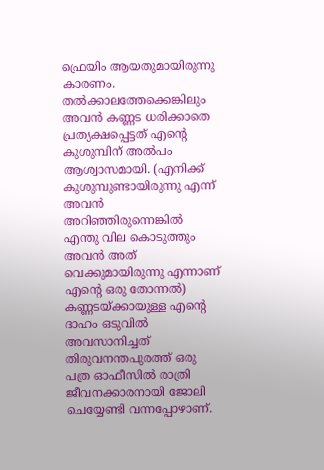ഫ്രെയിം ആയതുമായിരുന്നു കാരണം. തൽക്കാലത്തേക്കെങ്കിലും അവൻ കണ്ണട ധരിക്കാതെ പ്രത്യക്ഷപ്പെട്ടത് എന്റെ കുശുമ്പിന് അൽപം ആശ്വാസമായി. (എനിക്ക് കുശുമ്പുണ്ടായിരുന്നു എന്ന് അവൻ അറിഞ്ഞിരുന്നെങ്കിൽ എന്തു വില കൊടുത്തും അവൻ അത് വെക്കുമായിരുന്നു എന്നാണ് എന്റെ ഒരു തോന്നൽ)
കണ്ണടയ്‌ക്കായുള്ള എന്റെ ദാഹം ഒടുവിൽ അവസാനിച്ചത് തിരുവനന്തപുരത്ത് ഒരു പത്ര ഓഫീസിൽ രാത്രി ജീവനക്കാരനായി ജോലി ചെയ്യേണ്ടി വന്നപ്പോഴാണ്.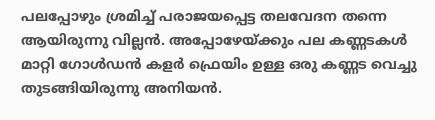പലപ്പോഴും ശ്രമിച്ച് പരാജയപ്പെട്ട തലവേദന തന്നെ ആയിരുന്നു വില്ലൻ. അപ്പോഴേയ്‌ക്കും പല കണ്ണടകൾ മാറ്റി ഗോൾഡൻ കളർ ഫ്രെയിം ഉള്ള ഒരു കണ്ണട വെച്ചു തുടങ്ങിയിരുന്നു അനിയൻ.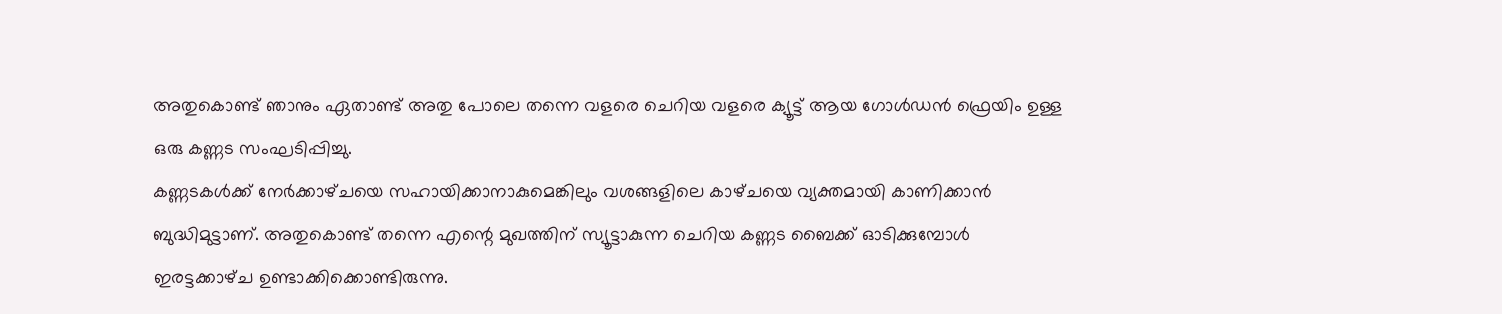അതുകൊണ്ട് ഞാനും ഏതാണ്ട് അതു പോലെ തന്നെ വളരെ ചെറിയ വളരെ ക്യൂട്ട് ആയ ഗോൾഡൻ ഫ്രെയിം ഉള്ള ഒരു കണ്ണട സംഘടിപ്പിച്ചു.
കണ്ണടകൾക്ക് നേർക്കാഴ്‌ചയെ സഹായിക്കാനാകുമെങ്കിലും വശങ്ങളിലെ കാഴ്‌ചയെ വ്യക്തമായി കാണിക്കാൻ ബുദ്ധിമുട്ടാണ്. അതുകൊണ്ട് തന്നെ എന്റെ മുഖത്തിന് സ്യൂട്ടാകുന്ന ചെറിയ കണ്ണട ബൈക്ക് ഓടിക്കുമ്പോൾ ഇരട്ടക്കാഴ്‌ച ഉണ്ടാക്കിക്കൊണ്ടിരുന്നു.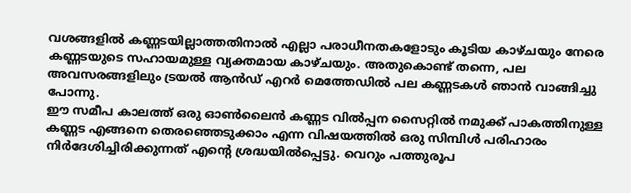വശങ്ങളിൽ കണ്ണടയില്ലാത്തതിനാൽ എല്ലാ പരാധീനതകളോടും കൂടിയ കാഴ്‌ചയും നേരെ കണ്ണടയുടെ സഹായമുള്ള വ്യക്തമായ കാഴ്‌ചയും. അതുകൊണ്ട് തന്നെ, പല അവസരങ്ങളിലും ട്രയൽ ആൻഡ് എറർ മെത്തേഡിൽ പല കണ്ണടകൾ ഞാൻ വാങ്ങിച്ചു പോന്നു.
ഈ സമീപ കാലത്ത് ഒരു ഓൺലൈൻ കണ്ണട വിൽപ്പന സൈറ്റിൽ നമുക്ക് പാകത്തിനുള്ള കണ്ണട എങ്ങനെ തെരഞ്ഞെടുക്കാം എന്ന വിഷയത്തിൽ ഒരു സിമ്പിൾ പരിഹാരം നിർദേശിച്ചിരിക്കുന്നത് എന്റെ ശ്രദ്ധയിൽപ്പെട്ടു. വെറും പത്തുരൂപ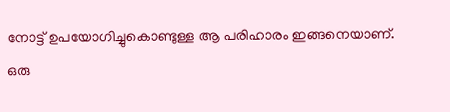നോട്ട് ഉപയോഗിച്ചുകൊണ്ടുള്ള ആ പരിഹാരം ഇങ്ങനെയാണ്.
ഒരു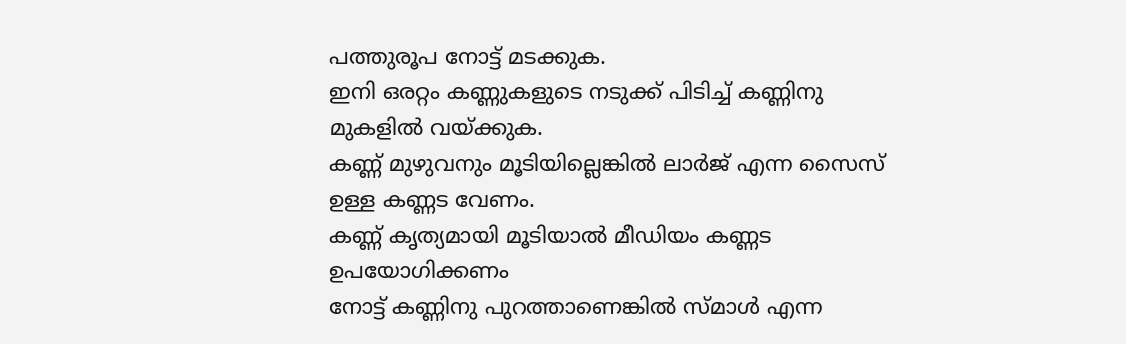പത്തുരൂപ നോട്ട് മടക്കുക.
ഇനി ഒരറ്റം കണ്ണുകളുടെ നടുക്ക് പിടിച്ച് കണ്ണിനു മുകളിൽ വയ്‌ക്കുക.
കണ്ണ് മുഴുവനും മൂടിയില്ലെങ്കിൽ ലാർജ് എന്ന സൈസ് ഉള്ള കണ്ണട വേണം.
കണ്ണ് കൃത്യമായി മൂടിയാൽ മീഡിയം കണ്ണട ഉപയോഗിക്കണം
നോട്ട് കണ്ണിനു പുറത്താണെങ്കിൽ സ്‌മാൾ എന്ന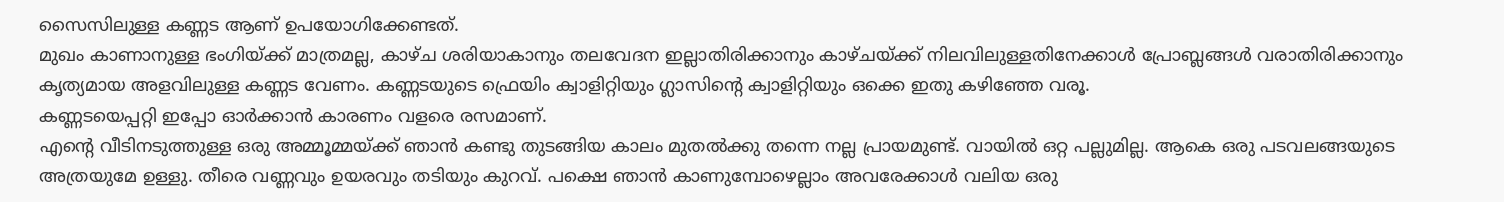സൈസിലുള്ള കണ്ണട ആണ് ഉപയോഗിക്കേണ്ടത്.
മുഖം കാണാനുള്ള ഭംഗിയ്‌ക്ക് മാത്രമല്ല, കാഴ്‌ച ശരിയാകാനും തലവേദന ഇല്ലാതിരിക്കാനും കാഴ്‌ചയ്‌ക്ക് നിലവിലുള്ളതിനേക്കാൾ പ്രോബ്ലങ്ങൾ വരാതിരിക്കാനും കൃത്യമായ അളവിലുള്ള കണ്ണട വേണം. കണ്ണടയുടെ ഫ്രെയിം ക്വാളിറ്റിയും ഗ്ലാസിന്റെ ക്വാളിറ്റിയും ഒക്കെ ഇതു കഴിഞ്ഞേ വരൂ.
കണ്ണടയെപ്പറ്റി ഇപ്പോ ഓർക്കാൻ കാരണം വളരെ രസമാണ്.
എന്റെ വീടിനടുത്തുള്ള ഒരു അമ്മൂമ്മയ്‌ക്ക് ഞാൻ കണ്ടു തുടങ്ങിയ കാലം മുതൽക്കു തന്നെ നല്ല പ്രായമുണ്ട്. വായിൽ ഒറ്റ പല്ലുമില്ല. ആകെ ഒരു പടവലങ്ങയുടെ അത്രയുമേ ഉള്ളു. തീരെ വണ്ണവും ഉയരവും തടിയും കുറവ്. പക്ഷെ ഞാൻ കാണുമ്പോഴെല്ലാം അവരേക്കാൾ വലിയ ഒരു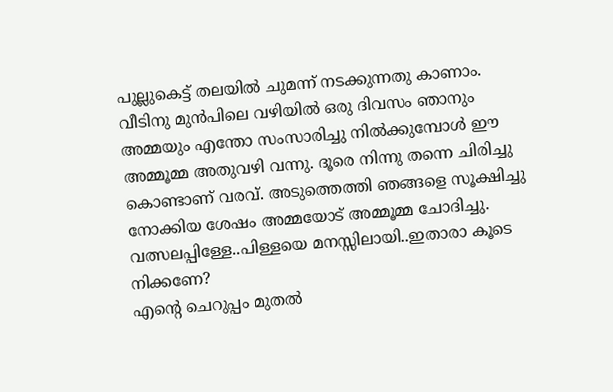പുല്ലുകെട്ട് തലയിൽ ചുമന്ന് നടക്കുന്നതു കാണാം. വീടിനു മുൻപിലെ വഴിയിൽ ഒരു ദിവസം ഞാനും അമ്മയും എന്തോ സംസാരിച്ചു നിൽക്കുമ്പോൾ ഈ അമ്മൂമ്മ അതുവഴി വന്നു. ദൂരെ നിന്നു തന്നെ ചിരിച്ചു കൊണ്ടാണ് വരവ്. അടുത്തെത്തി ഞങ്ങളെ സൂക്ഷിച്ചു നോക്കിയ ശേഷം അമ്മയോട് അമ്മൂമ്മ ചോദിച്ചു.
വത്സലപ്പിള്ളേ..പിള്ളയെ മനസ്സിലായി..ഇതാരാ കൂടെ നിക്കണേ?
എന്റെ ചെറുപ്പം മുതൽ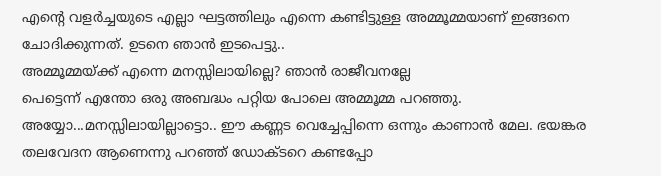എന്റെ വളർച്ചയുടെ എല്ലാ ഘട്ടത്തിലും എന്നെ കണ്ടിട്ടുള്ള അമ്മൂമ്മയാണ് ഇങ്ങനെ ചോദിക്കുന്നത്. ഉടനെ ഞാൻ ഇടപെട്ടു..
അമ്മൂമ്മയ്‌ക്ക് എന്നെ മനസ്സിലായില്ലെ? ഞാൻ രാജീവനല്ലേ
പെട്ടെന്ന് എന്തോ ഒരു അബദ്ധം പറ്റിയ പോലെ അമ്മൂമ്മ പറഞ്ഞു.
അയ്യോ...മനസ്സിലായില്ലാട്ടൊ.. ഈ കണ്ണട വെച്ചേപ്പിന്നെ ഒന്നും കാണാൻ മേല. ഭയങ്കര തലവേദന ആണെന്നു പറഞ്ഞ് ഡോക്‌ടറെ കണ്ടപ്പോ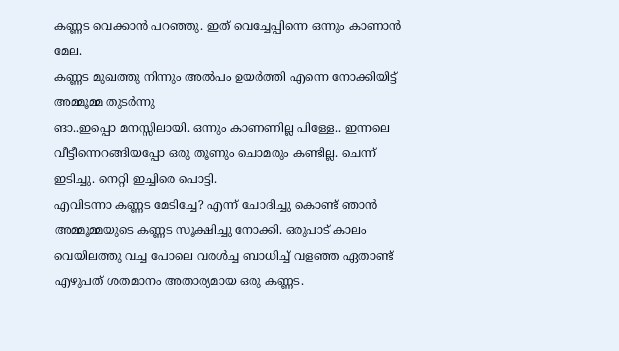കണ്ണട വെക്കാൻ പറഞ്ഞു. ഇത് വെച്ചേപ്പിന്നെ ഒന്നും കാണാൻ മേല.
കണ്ണട മുഖത്തു നിന്നും അൽപം ഉയർത്തി എന്നെ നോക്കിയിട്ട് അമ്മൂമ്മ തുടർന്നു
ങാ..ഇപ്പൊ മനസ്സിലായി. ഒന്നും കാണണില്ല പിള്ളേ.. ഇന്നലെ വീട്ടീന്നെറങ്ങിയപ്പോ ഒരു തൂണും ചൊമരും കണ്ടില്ല. ചെന്ന് ഇടിച്ചു. നെറ്റി ഇച്ചിരെ പൊട്ടി.
എവിടന്നാ കണ്ണട മേടിച്ചേ? എന്ന് ചോദിച്ചു കൊണ്ട് ഞാൻ അമ്മൂമ്മയുടെ കണ്ണട സൂക്ഷിച്ചു നോക്കി. ഒരുപാട് കാലം വെയിലത്തു വച്ച പോലെ വരൾച്ച ബാധിച്ച് വളഞ്ഞ ഏതാണ്ട് എഴുപത് ശതമാനം അതാര്യമായ ഒരു കണ്ണട.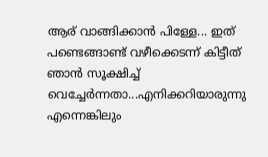ആര് വാങ്ങിക്കാൻ പിള്ളേ... ഇത് പണ്ടെങ്ങാണ്ട് വഴീക്കെടന്ന് കിട്ടീത് ഞാൻ സൂക്ഷിച്ച് വെച്ചേർന്നതാ...എനിക്കറിയാരുന്നു എന്നെങ്കിലും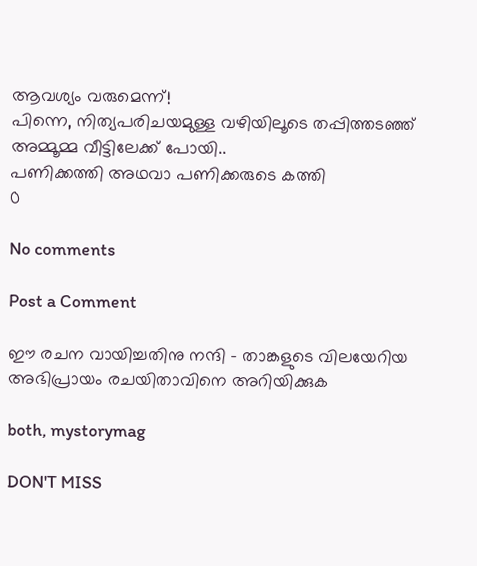ആവശ്യം വരുമെന്ന്!
പിന്നെ, നിത്യപരിചയമുള്ള വഴിയിലൂടെ തപ്പിത്തടഞ്ഞ് അമ്മൂമ്മ വീട്ടിലേക്ക് പോയി..
പണിക്കത്തി അഥവാ പണിക്കരുടെ കത്തി
0

No comments

Post a Comment

ഈ രചന വായിച്ചതിനു നന്ദി - താങ്കളുടെ വിലയേറിയ അഭിപ്രായം രചയിതാവിനെ അറിയിക്കുക

both, mystorymag

DON'T MISS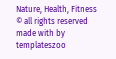Nature, Health, Fitness
© all rights reserved
made with by templateszoo